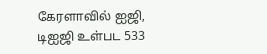கேரளாவில் ஐஜி, டிஐஜி உள்பட 533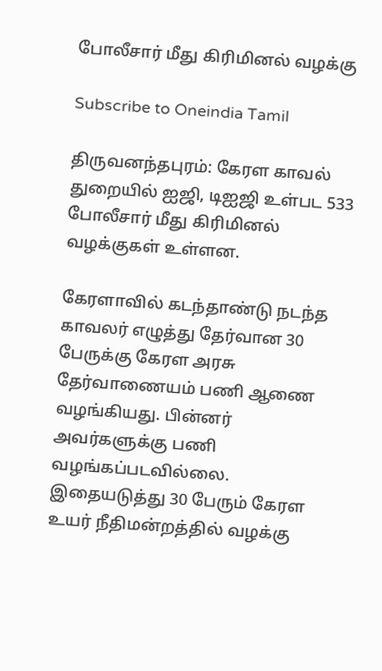போலீசார் மீது கிரிமினல் வழக்கு

Subscribe to Oneindia Tamil

திருவனந்தபுரம்: கேரள காவல் துறையில் ஐஜி, டிஐஜி உள்பட 533 போலீசார் மீது கிரிமினல் வழக்குகள் உள்ளன.

கேரளாவில் கடந்தாண்டு நடந்த காவலர் எழுத்து தேர்வான 30 பேருக்கு கேரள அரசு தேர்வாணையம் பணி ஆணை வழங்கியது. பின்னர் அவர்களுக்கு பணி வழங்கப்படவில்லை. இதையடுத்து 30 பேரும் கேரள உயர் நீதிமன்றத்தில் வழக்கு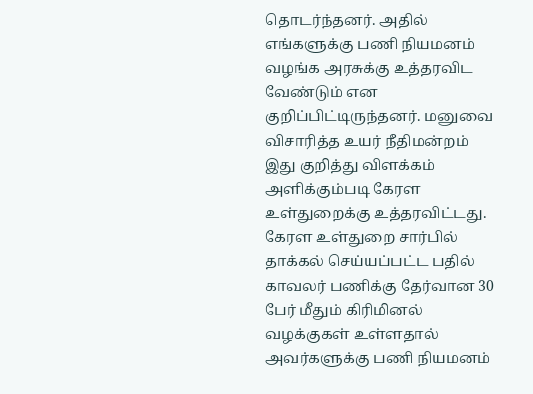தொடர்ந்தனர். அதில் எங்களுக்கு பணி நியமனம் வழங்க அரசுக்கு உத்தரவிட வேண்டும் என குறிப்பிட்டிருந்தனர். மனுவை விசாரித்த உயர் நீதிமன்றம் இது குறித்து விளக்கம் அளிக்கும்படி கேரள உள்துறைக்கு உத்தரவிட்டது. கேரள உள்துறை சார்பில் தாக்கல் செய்யப்பட்ட பதில் காவலர் பணிக்கு தேர்வான 30 பேர் மீதும் கிரிமினல் வழக்குகள் உள்ளதால் அவர்களுக்கு பணி நியமனம்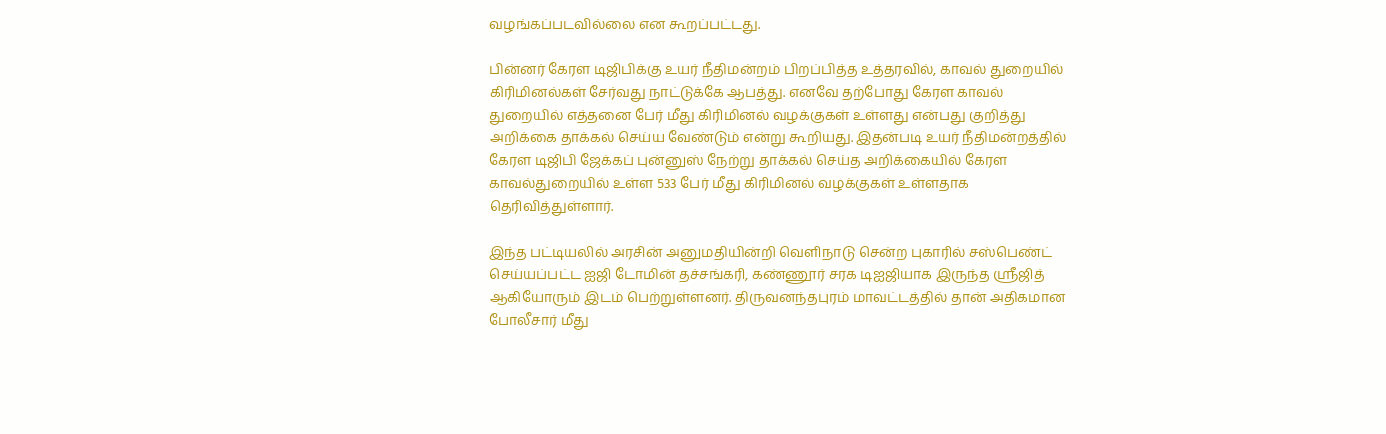வழங்கப்படவில்லை என கூறப்பட்டது.

பின்னர் கேரள டிஜிபிக்கு உயர் நீதிமன்றம் பிறப்பித்த உத்தரவில், காவல் துறையில் கிரிமினல்கள் சேர்வது நாட்டுக்கே ஆபத்து. எனவே தற்போது கேரள காவல் துறையில் எத்தனை பேர் மீது கிரிமினல் வழக்குகள் உள்ளது என்பது குறித்து அறிக்கை தாக்கல் செய்ய வேண்டும் என்று கூறியது. இதன்படி உயர் நீதிமன்றத்தில் கேரள டிஜிபி ஜேக்கப் புன்னுஸ் நேற்று தாக்கல் செய்த அறிக்கையில் கேரள காவல்துறையில் உள்ள 533 பேர் மீது கிரிமினல் வழக்குகள் உள்ளதாக தெரிவித்துள்ளார்.

இந்த பட்டியலில் அரசின் அனுமதியின்றி வெளிநாடு சென்ற புகாரில் சஸ்பெண்ட் செய்யப்பட்ட ஐஜி டோமின் தச்சங்கரி, கண்ணூர் சரக டிஐஜியாக இருந்த ஸ்ரீஜித் ஆகியோரும் இடம் பெற்றுள்ளனர். திருவனந்தபுரம் மாவட்டத்தில் தான் அதிகமான போலீசார் மீது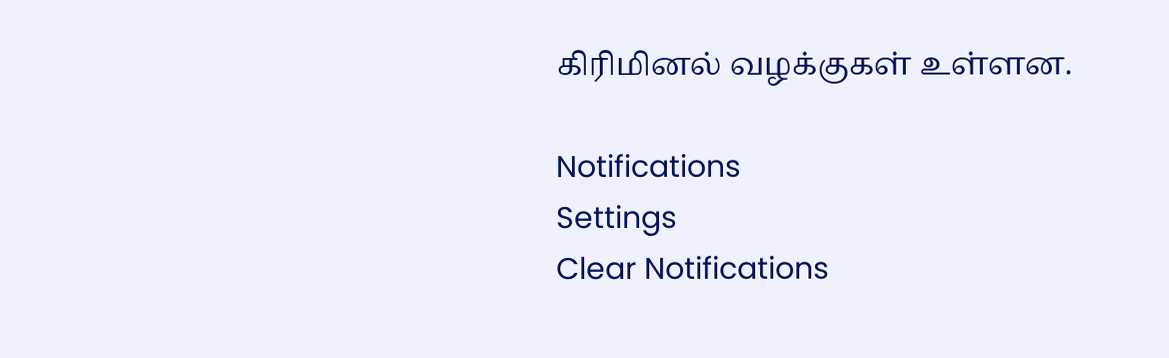கிரிமினல் வழக்குகள் உள்ளன.

Notifications
Settings
Clear Notifications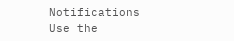Notifications
Use the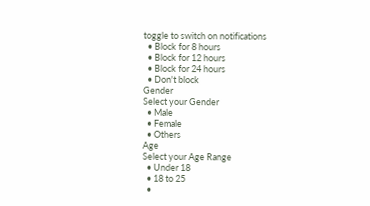toggle to switch on notifications
  • Block for 8 hours
  • Block for 12 hours
  • Block for 24 hours
  • Don't block
Gender
Select your Gender
  • Male
  • Female
  • Others
Age
Select your Age Range
  • Under 18
  • 18 to 25
  •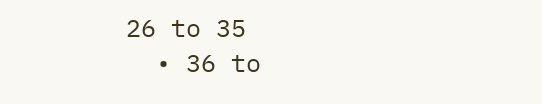26 to 35
  • 36 to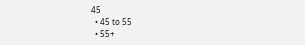45
  • 45 to 55
  • 55+